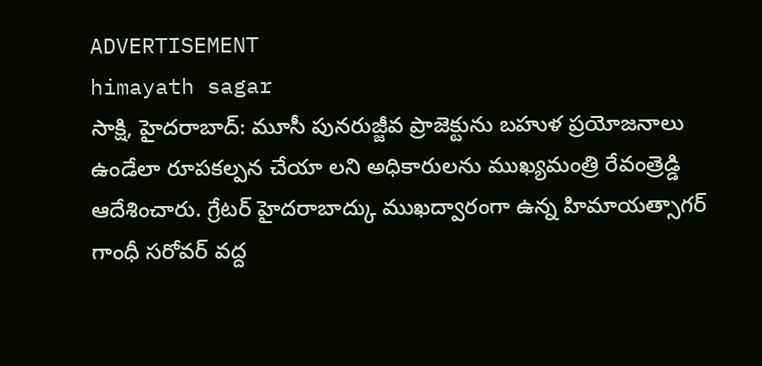ADVERTISEMENT
himayath sagar
సాక్షి, హైదరాబాద్: మూసీ పునరుజ్జీవ ప్రాజెక్టును బహుళ ప్రయోజనాలు ఉండేలా రూపకల్పన చేయా లని అధికారులను ముఖ్యమంత్రి రేవంత్రెడ్డి ఆదేశించారు. గ్రేటర్ హైదరాబాద్కు ముఖద్వారంగా ఉన్న హిమాయత్సాగర్ గాంధీ సరోవర్ వద్ద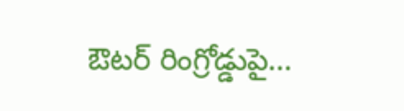ఔటర్ రింగ్రోడ్డుపై...